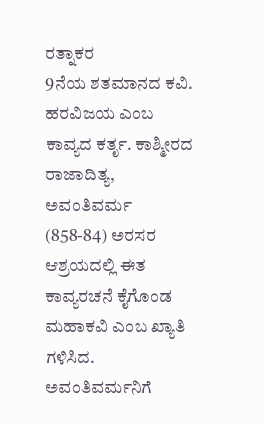ರತ್ನಾಕರ
9ನೆಯ ಶತಮಾನದ ಕವಿ. ಹರವಿಜಯ ಎಂಬ ಕಾವ್ಯದ ಕರ್ತೃ. ಕಾಶ್ಮೀರದ ರಾಜಾದಿತ್ಯ, ಅವಂತಿವರ್ಮ (858-84) ಅರಸರ ಆಶ್ರಯದಲ್ಲಿ ಈತ ಕಾವ್ಯರಚನೆ ಕೈಗೊಂಡ ಮಹಾಕವಿ ಎಂಬ ಖ್ಯಾತಿ ಗಳಿಸಿದ. ಅವಂತಿವರ್ಮನಿಗೆ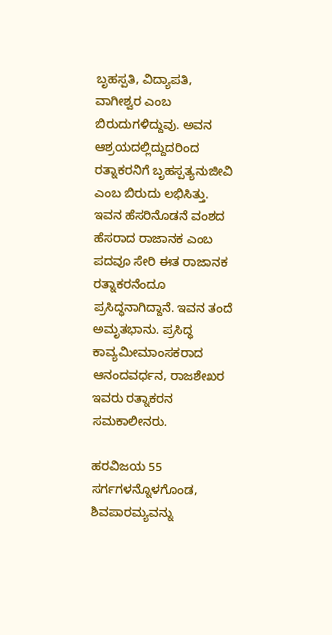ಬೃಹಸ್ಪತಿ, ವಿದ್ಯಾಪತಿ, ವಾಗೀಶ್ವರ ಎಂಬ ಬಿರುದುಗಳಿದ್ದುವು. ಅವನ ಆಶ್ರಯದಲ್ಲಿದ್ದುದರಿಂದ ರತ್ನಾಕರನಿಗೆ ಬೃಹಸ್ಪತ್ಯನುಜೀವಿ ಎಂಬ ಬಿರುದು ಲಭಿಸಿತ್ತು. ಇವನ ಹೆಸರಿನೊಡನೆ ವಂಶದ ಹೆಸರಾದ ರಾಜಾನಕ ಎಂಬ ಪದವೂ ಸೇರಿ ಈತ ರಾಜಾನಕ ರತ್ನಾಕರನೆಂದೂ ಪ್ರಸಿದ್ಧನಾಗಿದ್ದಾನೆ. ಇವನ ತಂದೆ ಅಮೃತಭಾನು. ಪ್ರಸಿದ್ಧ ಕಾವ್ಯಮೀಮಾಂಸಕರಾದ ಆನಂದವರ್ಧನ, ರಾಜಶೇಖರ ಇವರು ರತ್ನಾಕರನ ಸಮಕಾಲೀನರು.

ಹರವಿಜಯ 55 ಸರ್ಗಗಳನ್ನೊಳಗೊಂಡ, ಶಿವಪಾರಮ್ಯವನ್ನು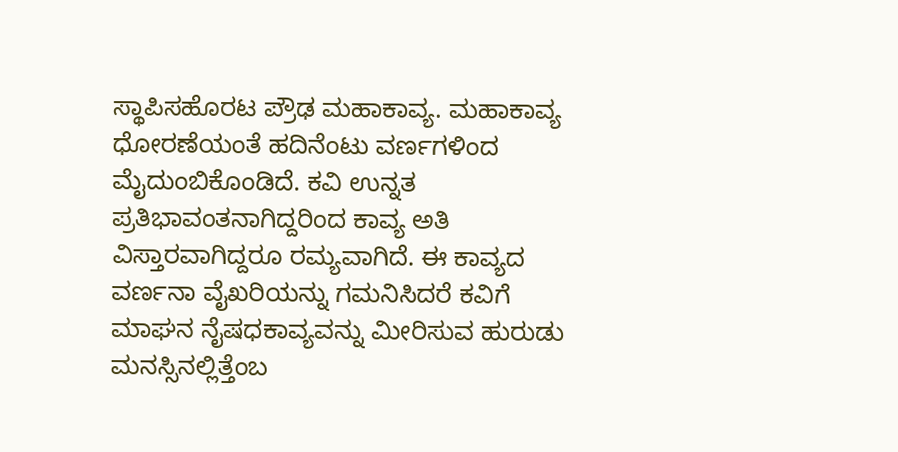ಸ್ಥಾಪಿಸಹೊರಟ ಪ್ರೌಢ ಮಹಾಕಾವ್ಯ. ಮಹಾಕಾವ್ಯ ಧೋರಣೆಯಂತೆ ಹದಿನೆಂಟು ವರ್ಣಗಳಿಂದ ಮೈದುಂಬಿಕೊಂಡಿದೆ. ಕವಿ ಉನ್ನತ ಪ್ರತಿಭಾವಂತನಾಗಿದ್ದರಿಂದ ಕಾವ್ಯ ಅತಿ ವಿಸ್ತಾರವಾಗಿದ್ದರೂ ರಮ್ಯವಾಗಿದೆ. ಈ ಕಾವ್ಯದ ವರ್ಣನಾ ವೈಖರಿಯನ್ನು ಗಮನಿಸಿದರೆ ಕವಿಗೆ ಮಾಘನ ನೈಷಧಕಾವ್ಯವನ್ನು ಮೀರಿಸುವ ಹುರುಡು ಮನಸ್ಸಿನಲ್ಲಿತ್ತೆಂಬ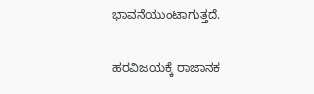ಭಾವನೆಯುಂಟಾಗುತ್ತದೆ.

ಹರವಿಜಯಕ್ಕೆ ರಾಜಾನಕ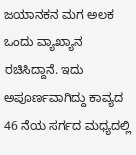ಜಯಾನಕನ ಮಗ ಅಲಕ ಒಂದು ವ್ಯಾಖ್ಯಾನ ರಚಿಸಿದ್ದಾನೆ. ಇದು ಅಪೂರ್ಣವಾಗಿದ್ದು ಕಾವ್ಯದ 46 ನೆಯ ಸರ್ಗದ ಮಧ್ಯದಲ್ಲಿ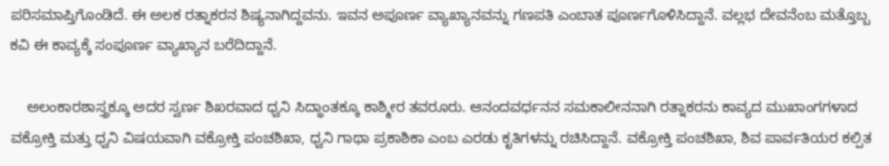ಪರಿಸಮಾಪ್ತಿಗೊಂಡಿದೆ. ಈ ಅಲಕ ರತ್ನಾಕರನ ಶಿಷ್ಯನಾಗಿದ್ದವನು. ಇವನ ಅಪೂರ್ಣ ವ್ಯಾಖ್ಯಾನವನ್ನು ಗಣಪತಿ ಎಂಬಾತ ಪೂರ್ಣಗೊಳಿಸಿದ್ದಾನೆ. ವಲ್ಲಭ ದೇವನೆಂಬ ಮತ್ತೊಬ್ಬ ಕವಿ ಈ ಕಾವ್ಯಕ್ಕೆ ಸಂಪೂರ್ಣ ವ್ಯಾಖ್ಯಾನ ಬರೆದಿದ್ದಾನೆ.

    ಅಲಂಕಾರಶಾಸ್ತ್ರಕ್ಕೂ ಅದರ ಸ್ವರ್ಣ ಶಿಖರವಾದ ಧ್ವನಿ ಸಿದ್ಧಾಂತಕ್ಕೂ ಕಾಶ್ಮೀರ ತವರೂರು. ಆನಂದವರ್ಧನನ ಸಮಕಾಲೀನನಾಗಿ ರತ್ನಾಕರನು ಕಾವ್ಯದ ಮುಖಾಂಗಗಳಾದ ವಕ್ರೋಕ್ತಿ ಮತ್ತು ಧ್ವನಿ ವಿಷಯವಾಗಿ ವಕ್ರೋಕ್ತಿ ಪಂಚಶಿಖಾ, ಧ್ವನಿ ಗಾಥಾ ಪ್ರಕಾಶಿಕಾ ಎಂಬ ಎರಡು ಕೃತಿಗಳನ್ನು ರಚಿಸಿದ್ದಾನೆ. ವಕ್ರೋಕ್ತಿ ಪಂಚಶಿಖಾ, ಶಿವ ಪಾರ್ವತಿಯರ ಕಲ್ಪಿತ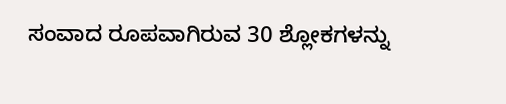ಸಂವಾದ ರೂಪವಾಗಿರುವ 30 ಶ್ಲೋಕಗಳನ್ನು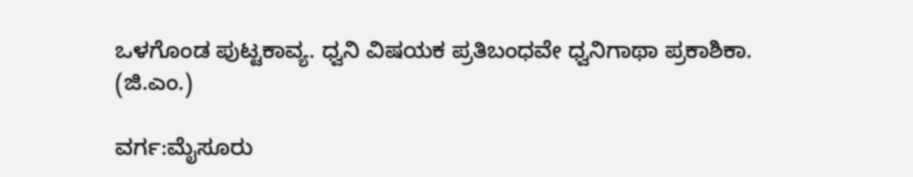ಒಳಗೊಂಡ ಪುಟ್ಟಕಾವ್ಯ. ಧ್ವನಿ ವಿಷಯಕ ಪ್ರತಿಬಂಧವೇ ಧ್ವನಿಗಾಥಾ ಪ್ರಕಾಶಿಕಾ.
(ಜಿ.ಎಂ.)

ವರ್ಗ:ಮೈಸೂರು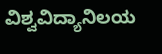ವಿಶ್ವವಿದ್ಯಾನಿಲಯ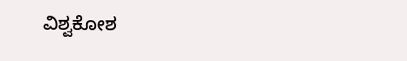ವಿಶ್ವಕೋಶ